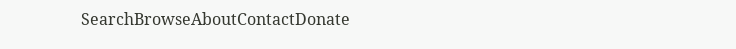SearchBrowseAboutContactDonate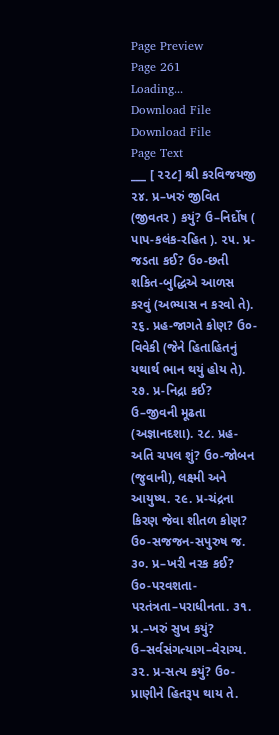Page Preview
Page 261
Loading...
Download File
Download File
Page Text
___ [ ૨૨૮] શ્રી કરવિજયજી ૨૪. પ્ર–ખરું જીવિત (જીવતર ) કયું? ઉ–નિર્દોષ ( પાપ-કલંક-રહિત ). ૨૫. પ્ર-જડતા કઈ? ઉ૦-છતી શકિત-બુદ્ધિએ આળસ કરવું (અભ્યાસ ન કરવો તે). ૨૬. પ્રહ-જાગતે કોણ? ઉ૦-વિવેકી (જેને હિતાહિતનું યથાર્થ ભાન થયું હોય તે). ૨૭. પ્ર-નિદ્રા કઈ? ઉ–જીવની મૂઢતા (અજ્ઞાનદશા). ૨૮. પ્રહ-અતિ ચપલ શું? ઉ૦-જોબન (જુવાની), લક્ષ્મી અને આયુષ્ય. ૨૯. પ્ર-ચંદ્રના કિરણ જેવા શીતળ કોણ? ઉ૦-સજજન-સપુરુષ જ. ૩૦. પ્ર–ખરી નરક કઈ? ઉ૦-પરવશતા-પરતંત્રતા–પરાધીનતા. ૩૧. પ્ર.–ખરું સુખ કયું? ઉ–સર્વસંગત્યાગ–વેરાગ્ય. ૩૨. પ્ર-સત્ય કયું? ઉ૦-પ્રાણીને હિતરૂપ થાય તે.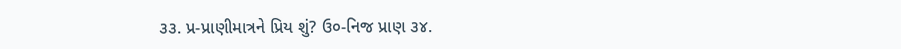૩૩. પ્ર-પ્રાણીમાત્રને પ્રિય શું? ઉ૦-નિજ પ્રાણ ૩૪.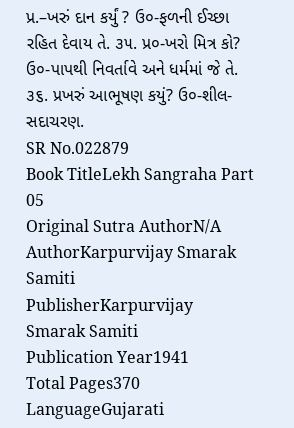પ્ર.–ખરું દાન કર્યું ? ઉ૦-ફળની ઈચ્છા રહિત દેવાય તે. ૩૫. પ્ર૦-ખરો મિત્ર કો? ઉ૦-પાપથી નિવર્તાવે અને ધર્મમાં જે તે. ૩૬. પ્રખરું આભૂષણ કયું? ઉ૦-શીલ-સદાચરણ.
SR No.022879
Book TitleLekh Sangraha Part 05
Original Sutra AuthorN/A
AuthorKarpurvijay Smarak Samiti
PublisherKarpurvijay Smarak Samiti
Publication Year1941
Total Pages370
LanguageGujarati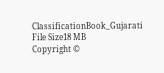ClassificationBook_Gujarati
File Size18 MB
Copyright ©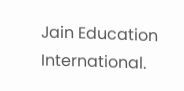Jain Education International.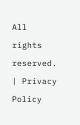All rights reserved. | Privacy Policy